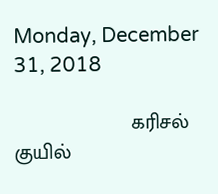Monday, December 31, 2018

                     கரிசல் குயில்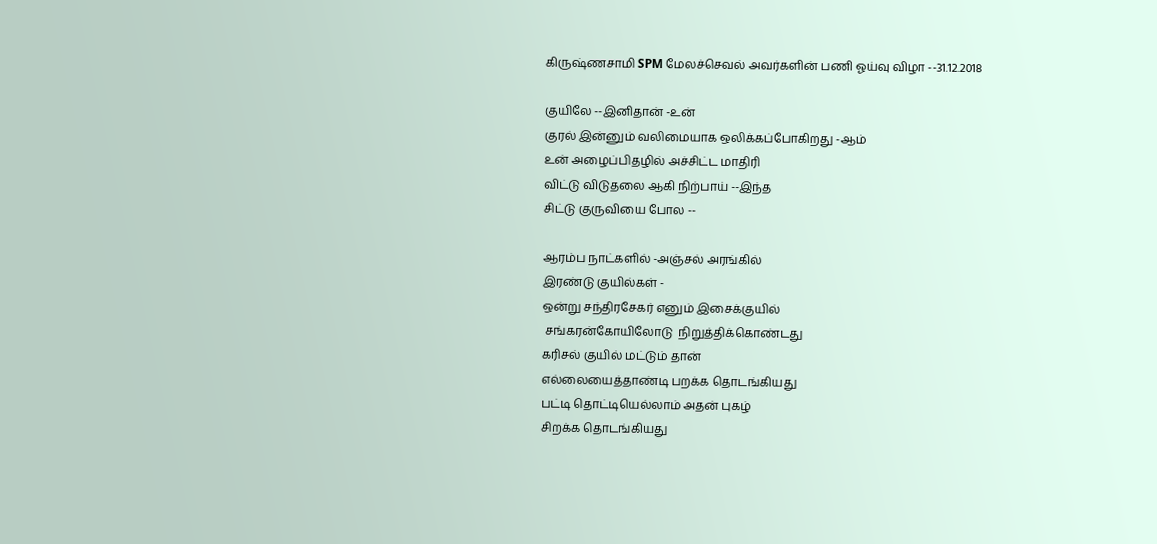கிருஷ்ணசாமி SPM மேலச்செவல் அவர்களின் பணி ஓய்வு விழா --31.12.2018

குயிலே --இனிதான் -உன்
குரல் இன்னும் வலிமையாக ஒலிக்கப்போகிறது -ஆம்
உன் அழைப்பிதழில் அச்சிட்ட மாதிரி
விட்டு விடுதலை ஆகி நிற்பாய் --இந்த
சிட்டு குருவியை போல --

ஆரம்ப நாட்களில் -அஞ்சல் அரங்கில்
இரண்டு குயில்கள் -
ஒன்று சந்திரசேகர் எனும் இசைக்குயில்
 சங்கரன்கோயிலோடு  நிறுத்திக்கொண்டது
கரிசல் குயில் மட்டும் தான்
எல்லையைத்தாண்டி பறக்க தொடங்கியது
பட்டி தொட்டியெல்லாம் அதன் புகழ்
சிறக்க தொடங்கியது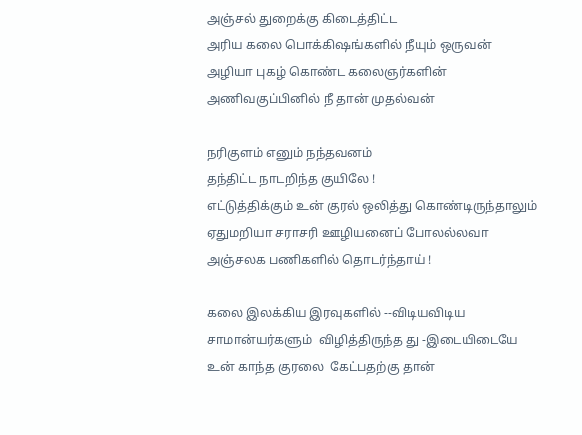அஞ்சல் துறைக்கு கிடைத்திட்ட
அரிய கலை பொக்கிஷங்களில் நீயும் ஒருவன்
அழியா புகழ் கொண்ட கலைஞர்களின்
அணிவகுப்பினில் நீ தான் முதல்வன்

நரிகுளம் எனும் நந்தவனம்
தந்திட்ட நாடறிந்த குயிலே !
எட்டுத்திக்கும் உன் குரல் ஒலித்து கொண்டிருந்தாலும்
ஏதுமறியா சராசரி ஊழியனைப் போலல்லவா
அஞ்சலக பணிகளில் தொடர்ந்தாய் !

கலை இலக்கிய இரவுகளில் --விடியவிடிய
சாமான்யர்களும்  விழித்திருந்த து -இடையிடையே
உன் காந்த குரலை  கேட்பதற்கு தான்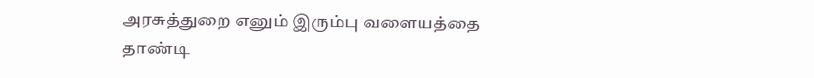அரசுத்துறை எனும் இரும்பு வளையத்தை தாண்டி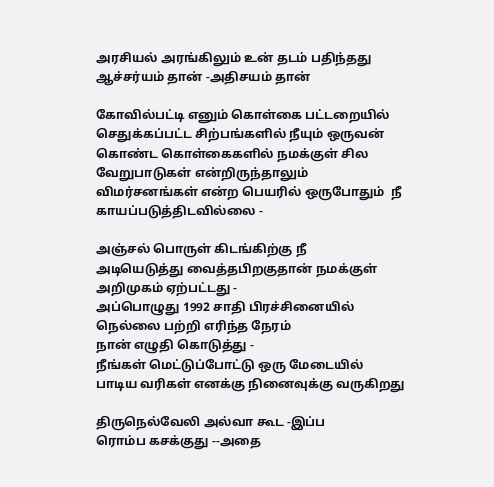அரசியல் அரங்கிலும் உன் தடம் பதிந்தது
ஆச்சர்யம் தான் -அதிசயம் தான்

கோவில்பட்டி எனும் கொள்கை பட்டறையில்
செதுக்கப்பட்ட சிற்பங்களில் நீயும் ஒருவன்
கொண்ட கொள்கைகளில் நமக்குள் சில
வேறுபாடுகள் என்றிருந்தாலும்
விமர்சனங்கள் என்ற பெயரில் ஒருபோதும்  நீ
காயப்படுத்திடவில்லை -

அஞ்சல் பொருள் கிடங்கிற்கு நீ
அடியெடுத்து வைத்தபிறகுதான் நமக்குள்
அறிமுகம் ஏற்பட்டது -
அப்பொழுது 1992 சாதி பிரச்சினையில்
நெல்லை பற்றி எரிந்த நேரம்
நான் எழுதி கொடுத்து -
நீங்கள் மெட்டுப்போட்டு ஒரு மேடையில்
பாடிய வரிகள் எனக்கு நினைவுக்கு வருகிறது

திருநெல்வேலி அல்வா கூட -இப்ப
ரொம்ப கசக்குது --அதை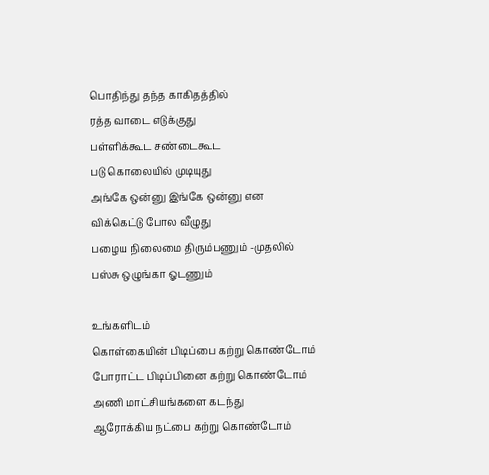பொதிந்து தந்த காகிதத்தில்
ரத்த வாடை எடுக்குது
பள்ளிக்கூட சண்டைகூட
படு கொலையில் முடியுது
அங்கே ஒன்னு இங்கே ஒன்னு என
விக்கெட்டு போல வீழுது
பழைய நிலைமை திரும்பணும் -முதலில்
பஸ்சு ஒழுங்கா ஓடணும்

உங்களிடம்
கொள்கையின் பிடிப்பை கற்று கொண்டோம்
போராட்ட பிடிப்பினை கற்று கொண்டோம்
அணி மாட்சியங்களை கடந்து
ஆரோக்கிய நட்பை கற்று கொண்டோம்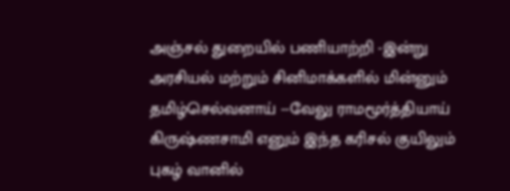அஞ்சல் துறையில் பணியாற்றி -இன்று
அரசியல் மற்றும் சினிமாக்களில் மின்னும்
தமிழ்செல்வனாய் --வேலு ராமமூர்த்தியாய்
கிருஷ்ணசாமி எனும் இந்த கரிசல் குயிலும்
புகழ் வானில்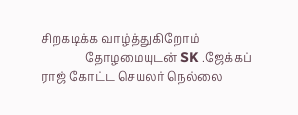சிறகடிக்க வாழ்த்துகிறோம்
               தோழமையுடன் SK .ஜேக்கப் ராஜ் கோட்ட செயலர் நெல்லை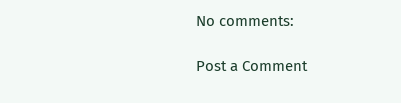No comments:

Post a Comment